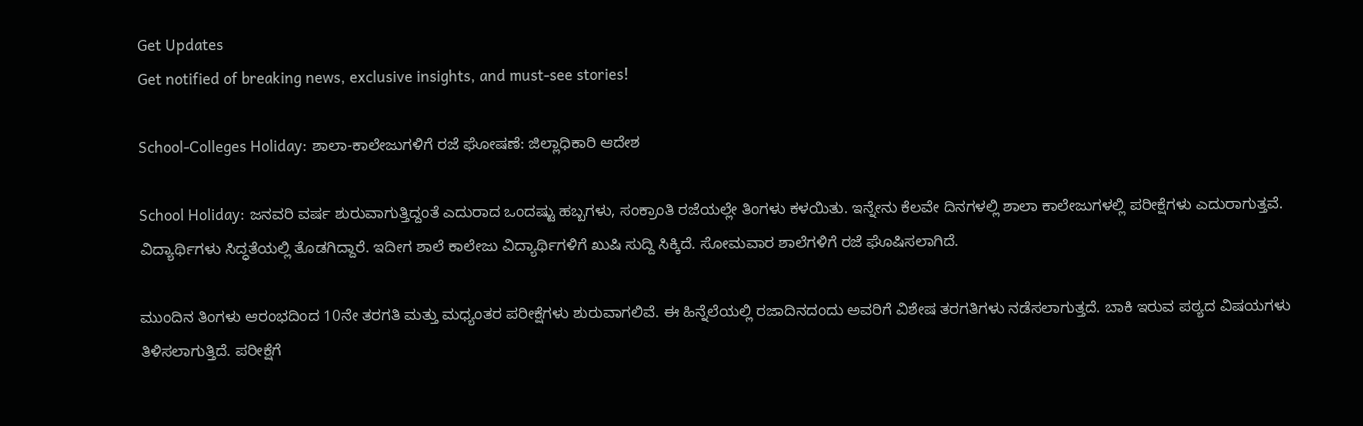Get Updates
Get notified of breaking news, exclusive insights, and must-see stories!

School-Colleges Holiday: ಶಾಲಾ-ಕಾಲೇಜುಗಳಿಗೆ ರಜೆ ಘೋಷಣೆ: ಜಿಲ್ಲಾಧಿಕಾರಿ ಆದೇಶ

School Holiday: ಜನವರಿ ವರ್ಷ ಶುರುವಾಗುತ್ತಿದ್ದಂತೆ ಎದುರಾದ ಒಂದಷ್ಟು ಹಬ್ಬಗಳು, ಸಂಕ್ರಾಂತಿ ರಜೆಯಲ್ಲೇ ತಿಂಗಳು ಕಳಯಿತು. ಇನ್ನೇನು ಕೆಲವೇ ದಿನಗಳಲ್ಲಿ ಶಾಲಾ ಕಾಲೇಜುಗಳಲ್ಲಿ ಪರೀಕ್ಷೆಗಳು ಎದುರಾಗುತ್ತವೆ. ವಿದ್ಯಾರ್ಥಿಗಳು ಸಿದ್ಧತೆಯಲ್ಲಿ ತೊಡಗಿದ್ದಾರೆ. ಇದೀಗ ಶಾಲೆ ಕಾಲೇಜು ವಿದ್ಯಾರ್ಥಿಗಳಿಗೆ ಖುಷಿ ಸುದ್ದಿ ಸಿಕ್ಕಿದೆ. ಸೋಮವಾರ ಶಾಲೆಗಳಿಗೆ ರಜೆ ಘೊಷಿಸಲಾಗಿದೆ.

ಮುಂದಿನ ತಿಂಗಳು ಆರಂಭದಿಂದ 10ನೇ ತರಗತಿ ಮತ್ತು ಮಧ್ಯಂತರ ಪರೀಕ್ಷೆಗಳು ಶುರುವಾಗಲಿವೆ. ಈ ಹಿನ್ನೆಲೆಯಲ್ಲಿ ರಜಾದಿನದಂದು ಅವರಿಗೆ ವಿಶೇಷ ತರಗತಿಗಳು ನಡೆಸಲಾಗುತ್ತದೆ. ಬಾಕಿ ಇರುವ ಪಠ್ಯದ ವಿಷಯಗಳು ತಿಳಿಸಲಾಗುತ್ತಿದೆ. ಪರೀಕ್ಷೆಗೆ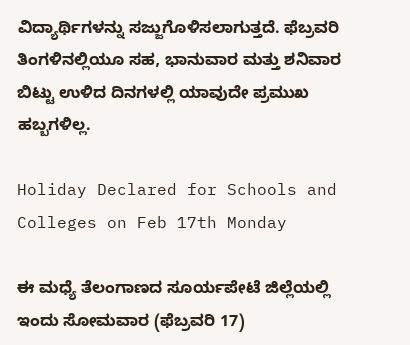ವಿದ್ಯಾರ್ಥಿಗಳನ್ನು ಸಜ್ಜುಗೊಳಿಸಲಾಗುತ್ತದೆ. ಫೆಬ್ರವರಿ ತಿಂಗಳಿನಲ್ಲಿಯೂ ಸಹ, ಭಾನುವಾರ ಮತ್ತು ಶನಿವಾರ ಬಿಟ್ಟು ಉಳಿದ ದಿನಗಳಲ್ಲಿ ಯಾವುದೇ ಪ್ರಮುಖ ಹಬ್ಬಗಳಿಲ್ಲ.

Holiday Declared for Schools and Colleges on Feb 17th Monday

ಈ ಮಧ್ಯೆ ತೆಲಂಗಾಣದ ಸೂರ್ಯಪೇಟೆ ಜಿಲ್ಲೆಯಲ್ಲಿ ಇಂದು ಸೋಮವಾರ (ಫೆಬ್ರವರಿ 17)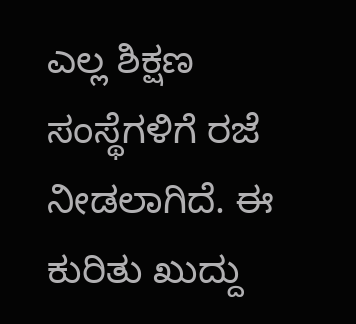ಎಲ್ಲ ಶಿಕ್ಷಣ ಸಂಸ್ಥೆಗಳಿಗೆ ರಜೆ ನೀಡಲಾಗಿದೆ. ಈ ಕುರಿತು ಖುದ್ದು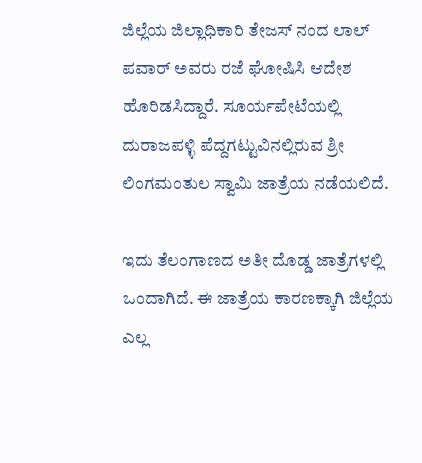ಜಿಲ್ಲೆಯ ಜಿಲ್ಲಾಧಿಕಾರಿ ತೇಜಸ್ ನಂದ ಲಾಲ್ ಪವಾರ್ ಅವರು ರಜೆ ಘೋಷಿಸಿ ಆದೇಶ ಹೊರಿಡಸಿದ್ದಾರೆ. ಸೂರ್ಯಪೇಟೆಯಲ್ಲಿ ದುರಾಜಪಳ್ಳಿ ಪೆದ್ದಗಟ್ಟುವಿನಲ್ಲಿರುವ ಶ್ರೀ ಲಿಂಗಮಂತುಲ ಸ್ವಾಮಿ ಜಾತ್ರೆಯ ನಡೆಯಲಿದೆ.

ಇದು ತೆಲಂಗಾಣದ ಅತೀ ದೊಡ್ಡ ಜಾತ್ರೆಗಳಲ್ಲಿ ಒಂದಾಗಿದೆ. ಈ ಜಾತ್ರೆಯ ಕಾರಣಕ್ಕಾಗಿ ಜಿಲ್ಲೆಯ ಎಲ್ಲ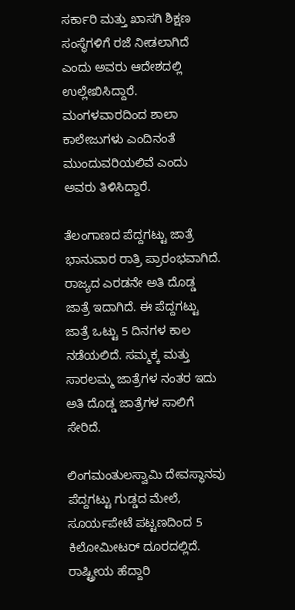ಸರ್ಕಾರಿ ಮತ್ತು ಖಾಸಗಿ ಶಿಕ್ಷಣ ಸಂಸ್ಥೆಗಳಿಗೆ ರಜೆ ನೀಡಲಾಗಿದೆ ಎಂದು ಅವರು ಆದೇಶದಲ್ಲಿ ಉಲ್ಲೇಖಿಸಿದ್ದಾರೆ. ಮಂಗಳವಾರದಿಂದ ಶಾಲಾ ಕಾಲೇಜುಗಳು ಎಂದಿನಂತೆ ಮುಂದುವರಿಯಲಿವೆ ಎಂದು ಅವರು ತಿಳಿಸಿದ್ದಾರೆ.

ತೆಲಂಗಾಣದ ಪೆದ್ದಗಟ್ಟು ಜಾತ್ರೆ ಭಾನುವಾರ ರಾತ್ರಿ ಪ್ರಾರಂಭವಾಗಿದೆ. ರಾಜ್ಯದ ಎರಡನೇ ಅತಿ ದೊಡ್ಡ ಜಾತ್ರೆ ಇದಾಗಿದೆ. ಈ ಪೆದ್ದಗಟ್ಟು ಜಾತ್ರೆ ಒಟ್ಟು 5 ದಿನಗಳ ಕಾಲ ನಡೆಯಲಿದೆ. ಸಮ್ಮಕ್ಕ ಮತ್ತು ಸಾರಲಮ್ಮ ಜಾತ್ರೆಗಳ ನಂತರ ಇದು ಅತಿ ದೊಡ್ಡ ಜಾತ್ರೆಗಳ ಸಾಲಿಗೆ ಸೇರಿದೆ.

ಲಿಂಗಮಂತುಲಸ್ವಾಮಿ ದೇವಸ್ಥಾನವು ಪೆದ್ದಗಟ್ಟು ಗುಡ್ಡದ ಮೇಲೆ, ಸೂರ್ಯಪೇಟೆ ಪಟ್ಟಣದಿಂದ 5 ಕಿಲೋಮೀಟರ್ ದೂರದಲ್ಲಿದೆ. ರಾಷ್ಟ್ರೀಯ ಹೆದ್ದಾರಿ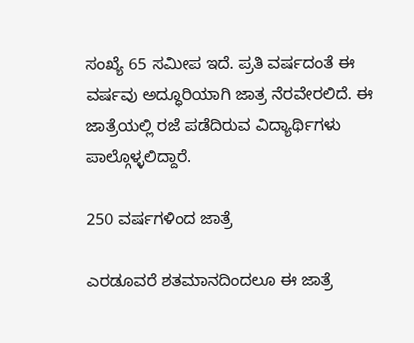ಸಂಖ್ಯೆ 65 ಸಮೀಪ ಇದೆ. ಪ್ರತಿ ವರ್ಷದಂತೆ ಈ ವರ್ಷವು ಅದ್ಧೂರಿಯಾಗಿ ಜಾತ್ರ ನೆರವೇರಲಿದೆ. ಈ ಜಾತ್ರೆಯಲ್ಲಿ ರಜೆ ಪಡೆದಿರುವ ವಿದ್ಯಾರ್ಥಿಗಳು ಪಾಲ್ಗೊಳ್ಳಲಿದ್ದಾರೆ.

250 ವರ್ಷಗಳಿಂದ ಜಾತ್ರೆ

ಎರಡೂವರೆ ಶತಮಾನದಿಂದಲೂ ಈ ಜಾತ್ರೆ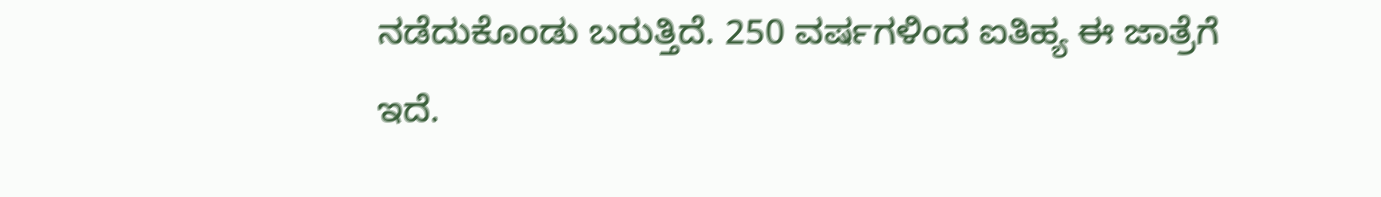ನಡೆದುಕೊಂಡು ಬರುತ್ತಿದೆ. 250 ವರ್ಷಗಳಿಂದ ಐತಿಹ್ಯ ಈ ಜಾತ್ರೆಗೆ ಇದೆ.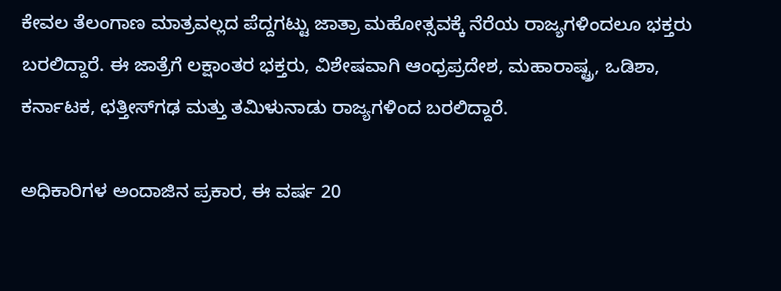ಕೇವಲ ತೆಲಂಗಾಣ ಮಾತ್ರವಲ್ಲದ ಪೆದ್ದಗಟ್ಟು ಜಾತ್ರಾ ಮಹೋತ್ಸವಕ್ಕೆ ನೆರೆಯ ರಾಜ್ಯಗಳಿಂದಲೂ ಭಕ್ತರು ಬರಲಿದ್ದಾರೆ. ಈ ಜಾತ್ರೆಗೆ ಲಕ್ಷಾಂತರ ಭಕ್ತರು, ವಿಶೇಷವಾಗಿ ಆಂಧ್ರಪ್ರದೇಶ, ಮಹಾರಾಷ್ಟ್ರ, ಒಡಿಶಾ, ಕರ್ನಾಟಕ, ಛತ್ತೀಸ್‌ಗಢ ಮತ್ತು ತಮಿಳುನಾಡು ರಾಜ್ಯಗಳಿಂದ ಬರಲಿದ್ದಾರೆ.

ಅಧಿಕಾರಿಗಳ ಅಂದಾಜಿನ ಪ್ರಕಾರ, ಈ ವರ್ಷ 20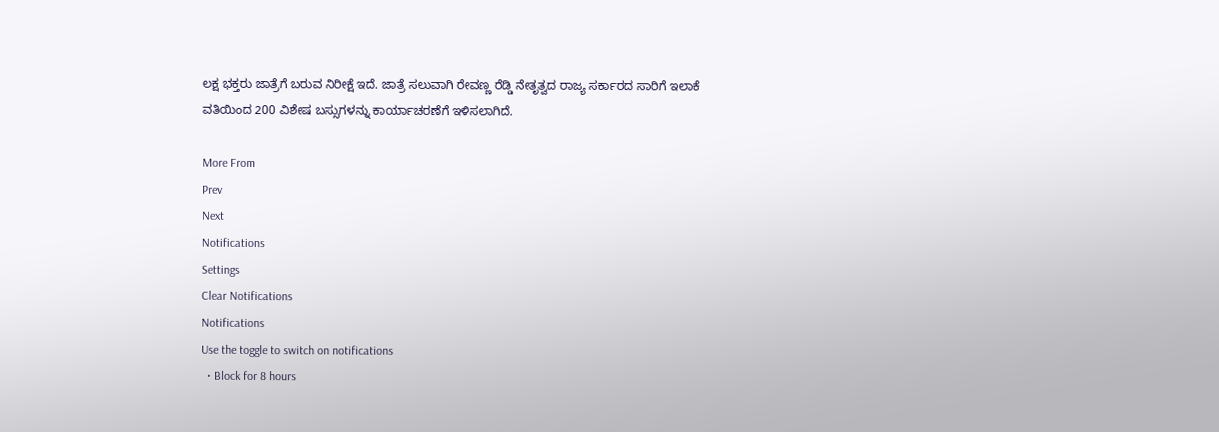ಲಕ್ಷ ಭಕ್ತರು ಜಾತ್ರೆಗೆ ಬರುವ ನಿರೀಕ್ಷೆ ಇದೆ. ಜಾತ್ರೆ ಸಲುವಾಗಿ ರೇವಣ್ಣ ರೆಡ್ಡಿ ನೇತೃತ್ವದ ರಾಜ್ಯ ಸರ್ಕಾರದ ಸಾರಿಗೆ ಇಲಾಕೆ ವತಿಯಿಂದ 200 ವಿಶೇಷ ಬಸ್ಸುಗಳನ್ನು ಕಾರ್ಯಾಚರಣೆಗೆ ಇಳಿಸಲಾಗಿದೆ.

More From
Prev
Next
Notifications
Settings
Clear Notifications
Notifications
Use the toggle to switch on notifications
  • Block for 8 hours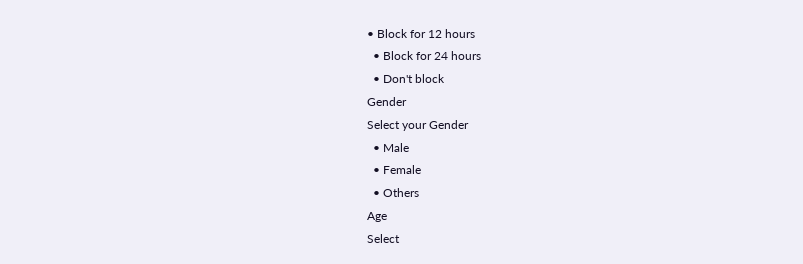• Block for 12 hours
  • Block for 24 hours
  • Don't block
Gender
Select your Gender
  • Male
  • Female
  • Others
Age
Select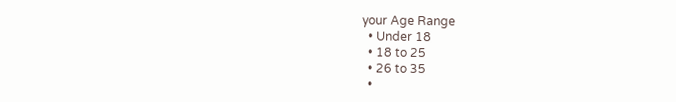your Age Range
  • Under 18
  • 18 to 25
  • 26 to 35
  •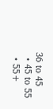36 to 45
  • 45 to 55
  • 55+